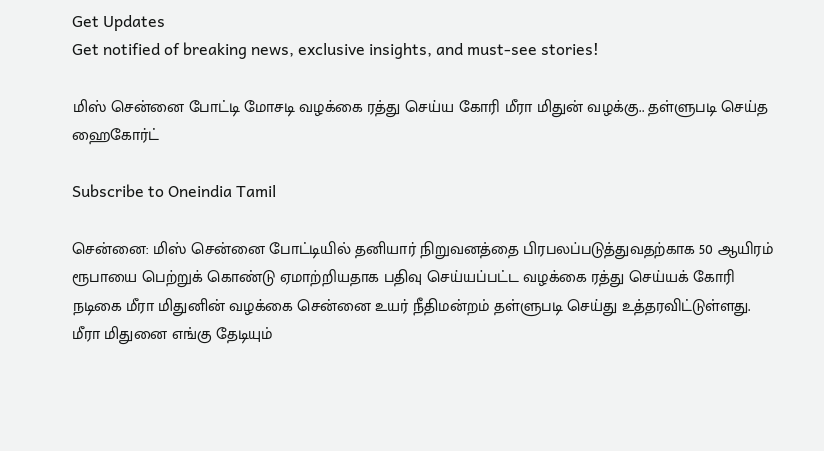Get Updates
Get notified of breaking news, exclusive insights, and must-see stories!

மிஸ் சென்னை போட்டி மோசடி வழக்கை ரத்து செய்ய கோரி மீரா மிதுன் வழக்கு.. தள்ளுபடி செய்த ஹைகோர்ட்

Subscribe to Oneindia Tamil

சென்னை: மிஸ் சென்னை போட்டியில் தனியார் நிறுவனத்தை பிரபலப்படுத்துவதற்காக 50 ஆயிரம் ரூபாயை பெற்றுக் கொண்டு ஏமாற்றியதாக பதிவு செய்யப்பட்ட வழக்கை ரத்து செய்யக் கோரி நடிகை மீரா மிதுனின் வழக்கை சென்னை உயர் நீதிமன்றம் தள்ளுபடி செய்து உத்தரவிட்டுள்ளது. மீரா மிதுனை எங்கு தேடியும்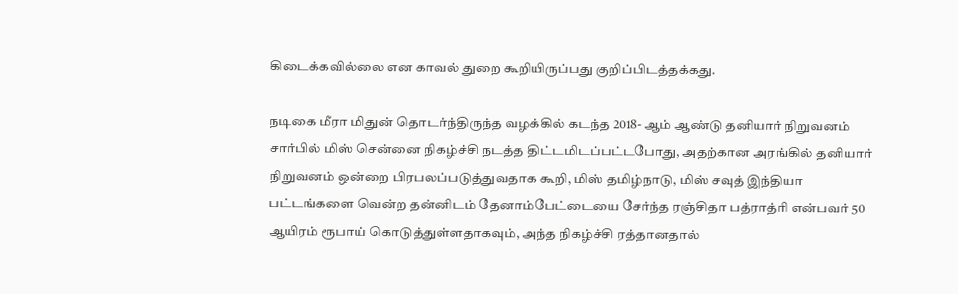கிடைக்கவில்லை என காவல் துறை கூறியிருப்பது குறிப்பிடத்தக்கது.

நடிகை மீரா மிதுன் தொடர்ந்திருந்த வழக்கில் கடந்த 2018- ஆம் ஆண்டு தனியார் நிறுவனம் சார்பில் மிஸ் சென்னை நிகழ்ச்சி நடத்த திட்டமிடப்பட்டபோது, அதற்கான அரங்கில் தனியார் நிறுவனம் ஒன்றை பிரபலப்படுத்துவதாக கூறி, மிஸ் தமிழ்நாடு, மிஸ் சவுத் இந்தியா பட்டங்களை வென்ற தன்னிடம் தேனாம்பேட்டையை சேர்ந்த ரஞ்சிதா பத்ராத்ரி என்பவர் 50 ஆயிரம் ரூபாய் கொடுத்துள்ளதாகவும், அந்த நிகழ்ச்சி ரத்தானதால்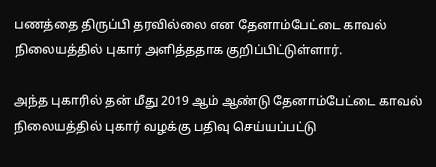பணத்தை திருப்பி தரவில்லை என தேனாம்பேட்டை காவல் நிலையத்தில் புகார் அளித்ததாக குறிப்பிட்டுள்ளார்.

அந்த புகாரில் தன் மீது 2019 ஆம் ஆண்டு தேனாம்பேட்டை காவல் நிலையத்தில் புகார் வழக்கு பதிவு செய்யப்பட்டு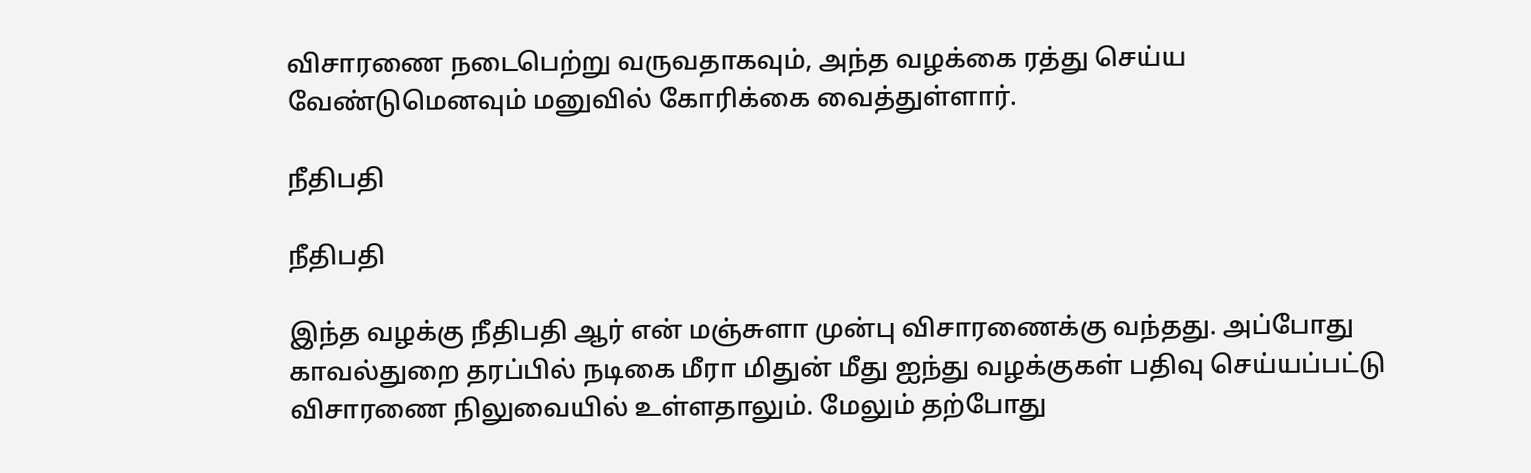விசாரணை நடைபெற்று வருவதாகவும், அந்த வழக்கை ரத்து செய்ய வேண்டுமெனவும் மனுவில் கோரிக்கை வைத்துள்ளார்.

நீதிபதி

நீதிபதி

இந்த வழக்கு நீதிபதி ஆர் என் மஞ்சுளா முன்பு விசாரணைக்கு வந்தது. அப்போது காவல்துறை தரப்பில் நடிகை மீரா மிதுன் மீது ஐந்து வழக்குகள் பதிவு செய்யப்பட்டு விசாரணை நிலுவையில் உள்ளதாலும். மேலும் தற்போது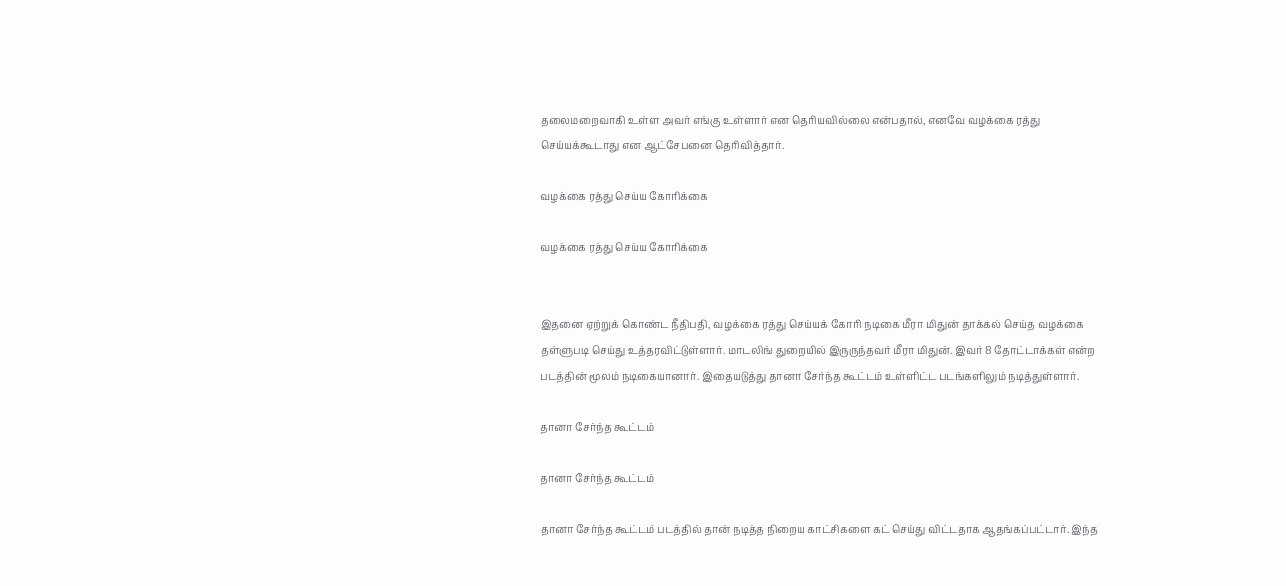தலைமறைவாகி உள்ள அவர் எங்கு உள்ளார் என தெரியவில்லை என்பதால், எனவே வழக்கை ரத்து செய்யக்கூடாது என ஆட்சேபனை தெரிவித்தார்.

வழக்கை ரத்து செய்ய கோரிக்கை

வழக்கை ரத்து செய்ய கோரிக்கை


இதனை ஏற்றுக் கொண்ட நீதிபதி, வழக்கை ரத்து செய்யக் கோரி நடிகை மீரா மிதுன் தாக்கல் செய்த வழக்கை தள்ளுபடி செய்து உத்தரவிட்டுள்ளார். மாடலிங் துறையில் இருருந்தவர் மீரா மிதுன். இவர் 8 தோட்டாக்கள் என்ற படத்தின் மூலம் நடிகையானார். இதையடுத்து தானா சேர்ந்த கூட்டம் உள்ளிட்ட படங்களிலும் நடித்துள்ளார்.

தானா சேர்ந்த கூட்டம்

தானா சேர்ந்த கூட்டம்

தானா சேர்ந்த கூட்டம் படத்தில் தான் நடித்த நிறைய காட்சிகளை கட் செய்து விட்டதாக ஆதங்கப்பட்டார். இந்த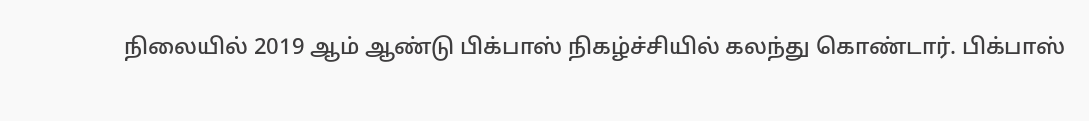நிலையில் 2019 ஆம் ஆண்டு பிக்பாஸ் நிகழ்ச்சியில் கலந்து கொண்டார். பிக்பாஸ்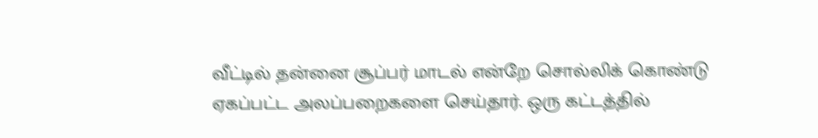வீட்டில் தன்னை சூப்பர் மாடல் என்றே சொல்லிக் கொண்டு ஏகப்பட்ட அலப்பறைகளை செய்தார். ஒரு கட்டத்தில்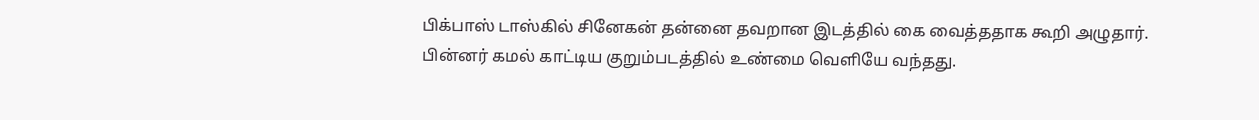பிக்பாஸ் டாஸ்கில் சினேகன் தன்னை தவறான இடத்தில் கை வைத்ததாக கூறி அழுதார். பின்னர் கமல் காட்டிய குறும்படத்தில் உண்மை வெளியே வந்தது.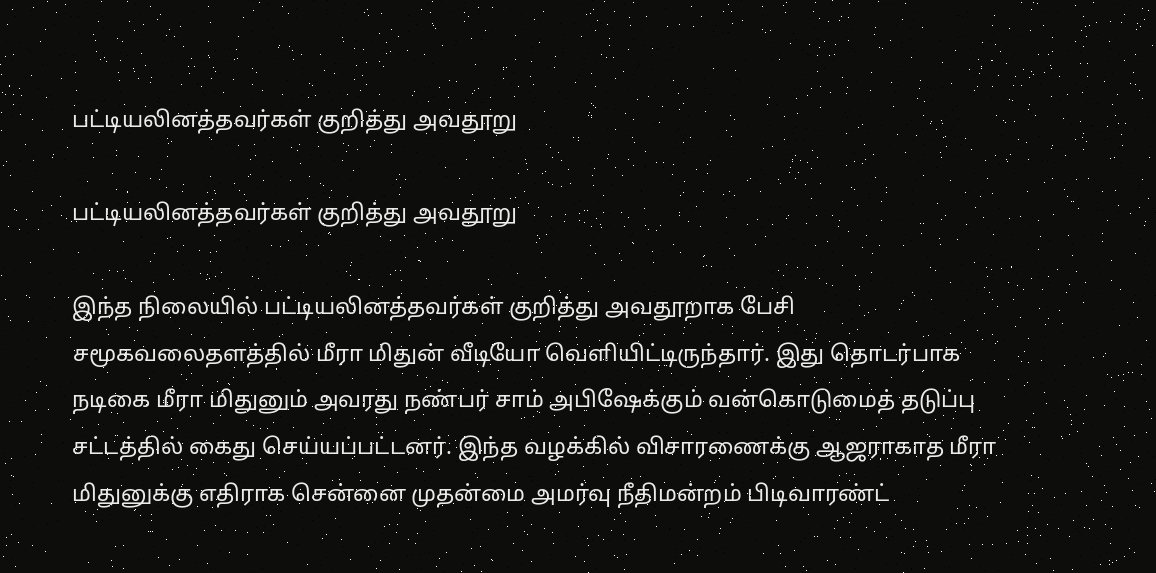பட்டியலினத்தவர்கள் குறித்து அவதூறு

பட்டியலினத்தவர்கள் குறித்து அவதூறு

இந்த நிலையில் பட்டியலினத்தவர்கள் குறித்து அவதூறாக பேசி சமூகவலைதளத்தில் மீரா மிதுன் வீடியோ வெளியிட்டிருந்தார். இது தொடர்பாக நடிகை மீரா மிதுனும் அவரது நண்பர் சாம் அபிஷேக்கும் வன்கொடுமைத் தடுப்பு சட்டத்தில் கைது செய்யப்பட்டனர். இந்த வழக்கில் விசாரணைக்கு ஆஜராகாத மீரா மிதுனுக்கு எதிராக சென்னை முதன்மை அமர்வு நீதிமன்றம் பிடிவாரண்ட்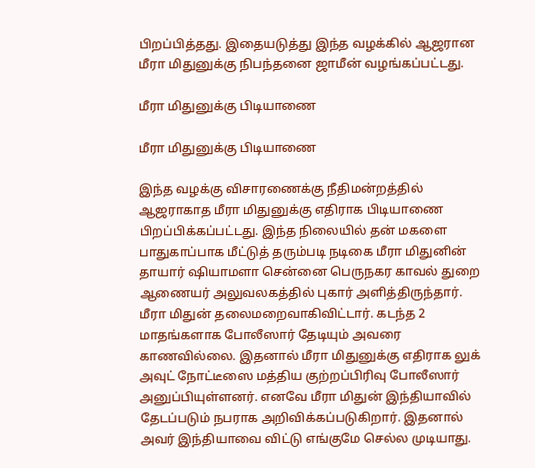பிறப்பித்தது. இதையடுத்து இந்த வழக்கில் ஆஜரான மீரா மிதுனுக்கு நிபந்தனை ஜாமீன் வழங்கப்பட்டது.

மீரா மிதுனுக்கு பிடியாணை

மீரா மிதுனுக்கு பிடியாணை

இந்த வழக்கு விசாரணைக்கு நீதிமன்றத்தில் ஆஜராகாத மீரா மிதுனுக்கு எதிராக பிடியாணை பிறப்பிக்கப்பட்டது. இந்த நிலையில் தன் மகளை பாதுகாப்பாக மீட்டுத் தரும்படி நடிகை மீரா மிதுனின் தாயார் ஷியாமளா சென்னை பெருநகர காவல் துறை ஆணையர் அலுவலகத்தில் புகார் அளித்திருந்தார். மீரா மிதுன் தலைமறைவாகிவிட்டார். கடந்த 2 மாதங்களாக போலீஸார் தேடியும் அவரை காணவில்லை. இதனால் மீரா மிதுனுக்கு எதிராக லுக் அவுட் நோட்டீஸை மத்திய குற்றப்பிரிவு போலீஸார் அனுப்பியுள்ளனர். எனவே மீரா மிதுன் இந்தியாவில் தேடப்படும் நபராக அறிவிக்கப்படுகிறார். இதனால் அவர் இந்தியாவை விட்டு எங்குமே செல்ல முடியாது.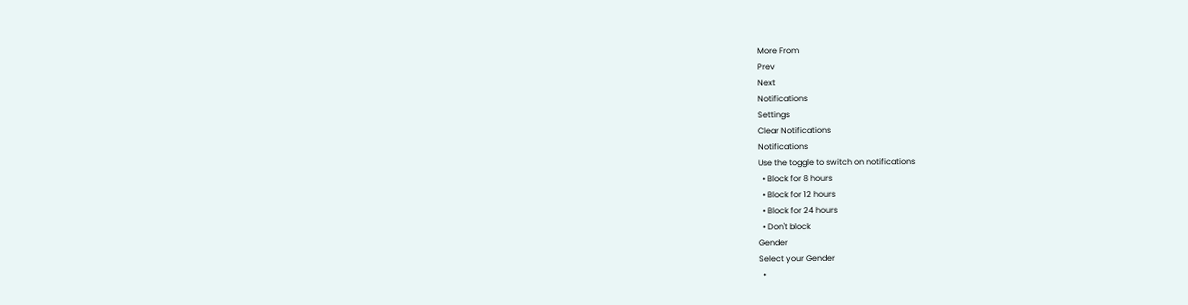More From
Prev
Next
Notifications
Settings
Clear Notifications
Notifications
Use the toggle to switch on notifications
  • Block for 8 hours
  • Block for 12 hours
  • Block for 24 hours
  • Don't block
Gender
Select your Gender
  •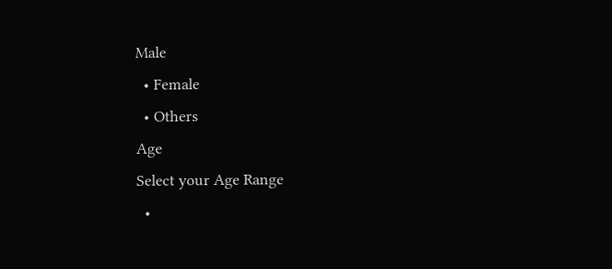Male
  • Female
  • Others
Age
Select your Age Range
  •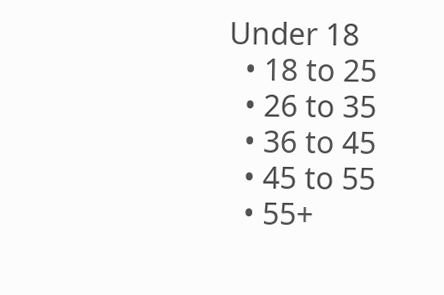Under 18
  • 18 to 25
  • 26 to 35
  • 36 to 45
  • 45 to 55
  • 55+